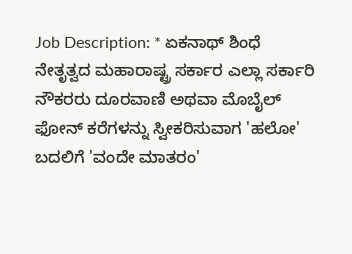Job Description: * ಏಕನಾಥ್ ಶಿಂಧೆ ನೇತೃತ್ವದ ಮಹಾರಾಷ್ಟ್ರ ಸರ್ಕಾರ ಎಲ್ಲಾ ಸರ್ಕಾರಿ ನೌಕರರು ದೂರವಾಣಿ ಅಥವಾ ಮೊಬೈಲ್ ಫೋನ್ ಕರೆಗಳನ್ನು ಸ್ವೀಕರಿಸುವಾಗ 'ಹಲೋ' ಬದಲಿಗೆ 'ವಂದೇ ಮಾತರಂ'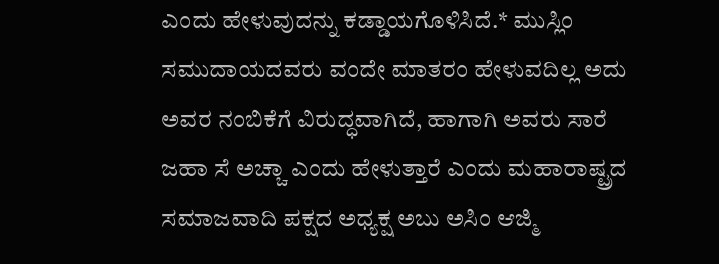ಎಂದು ಹೇಳುವುದನ್ನು ಕಡ್ಡಾಯಗೊಳಿಸಿದೆ.* ಮುಸ್ಲಿಂ ಸಮುದಾಯದವರು ವಂದೇ ಮಾತರಂ ಹೇಳುವದಿಲ್ಲ ಅದು ಅವರ ನಂಬಿಕೆಗೆ ವಿರುದ್ಧವಾಗಿದೆ, ಹಾಗಾಗಿ ಅವರು ಸಾರೆ ಜಹಾ ಸೆ ಅಚ್ಚಾ ಎಂದು ಹೇಳುತ್ತಾರೆ ಎಂದು ಮಹಾರಾಷ್ಟ್ರದ ಸಮಾಜವಾದಿ ಪಕ್ಷದ ಅಧ್ಯಕ್ಷ ಅಬು ಅಸಿಂ ಆಜ್ಮಿ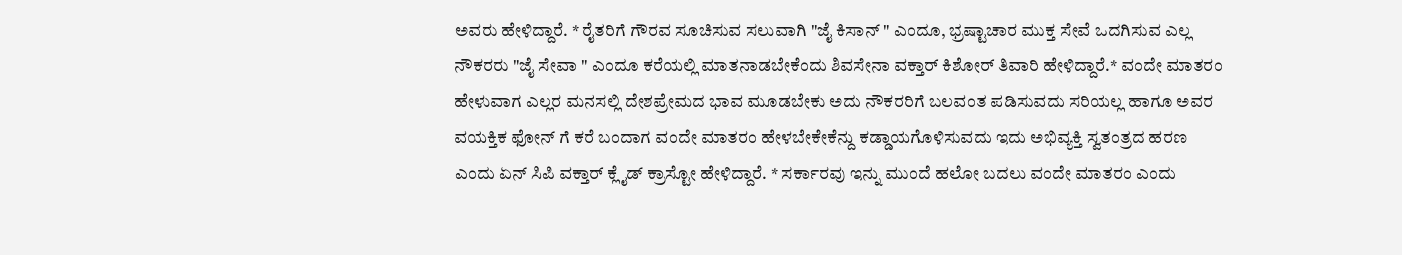ಅವರು ಹೇಳಿದ್ದಾರೆ. * ರೈತರಿಗೆ ಗೌರವ ಸೂಚಿಸುವ ಸಲುವಾಗಿ "ಜೈ ಕಿಸಾನ್ " ಎಂದೂ, ಭ್ರಷ್ಟಾಚಾರ ಮುಕ್ತ ಸೇವೆ ಒದಗಿಸುವ ಎಲ್ಲ ನೌಕರರು "ಜೈ ಸೇವಾ " ಎಂದೂ ಕರೆಯಲ್ಲಿ ಮಾತನಾಡಬೇಕೆಂದು ಶಿವಸೇನಾ ವಕ್ತಾರ್ ಕಿಶೋರ್ ತಿವಾರಿ ಹೇಳಿದ್ದಾರೆ.* ವಂದೇ ಮಾತರಂ ಹೇಳುವಾಗ ಎಲ್ಲರ ಮನಸಲ್ಲಿ ದೇಶಪ್ರೇಮದ ಭಾವ ಮೂಡಬೇಕು ಅದು ನೌಕರರಿಗೆ ಬಲವಂತ ಪಡಿಸುವದು ಸರಿಯಲ್ಲ ಹಾಗೂ ಅವರ ವಯಕ್ತಿಕ ಫೋನ್ ಗೆ ಕರೆ ಬಂದಾಗ ವಂದೇ ಮಾತರಂ ಹೇಳಬೇಕೇಕೆನ್ದು ಕಡ್ಡಾಯಗೊಳಿಸುವದು ಇದು ಅಭಿವ್ಯಕ್ತಿ ಸ್ವತಂತ್ರದ ಹರಣ ಎಂದು ಏನ್ ಸಿಪಿ ವಕ್ತಾರ್ ಕ್ಲೈಡ್ ಕ್ರಾಸ್ಟೋ ಹೇಳಿದ್ದಾರೆ. * ಸರ್ಕಾರವು ಇನ್ನು ಮುಂದೆ ಹಲೋ ಬದಲು ವಂದೇ ಮಾತರಂ ಎಂದು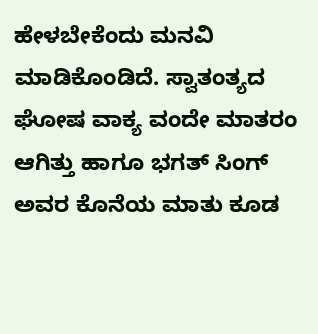ಹೇಳಬೇಕೆಂದು ಮನವಿ ಮಾಡಿಕೊಂಡಿದೆ. ಸ್ವಾತಂತ್ಯದ ಘೋಷ ವಾಕ್ಯ ವಂದೇ ಮಾತರಂ ಆಗಿತ್ತು ಹಾಗೂ ಭಗತ್ ಸಿಂಗ್ ಅವರ ಕೊನೆಯ ಮಾತು ಕೂಡ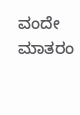ವಂದೇ ಮಾತರಂ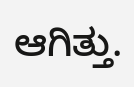ಆಗಿತ್ತು.